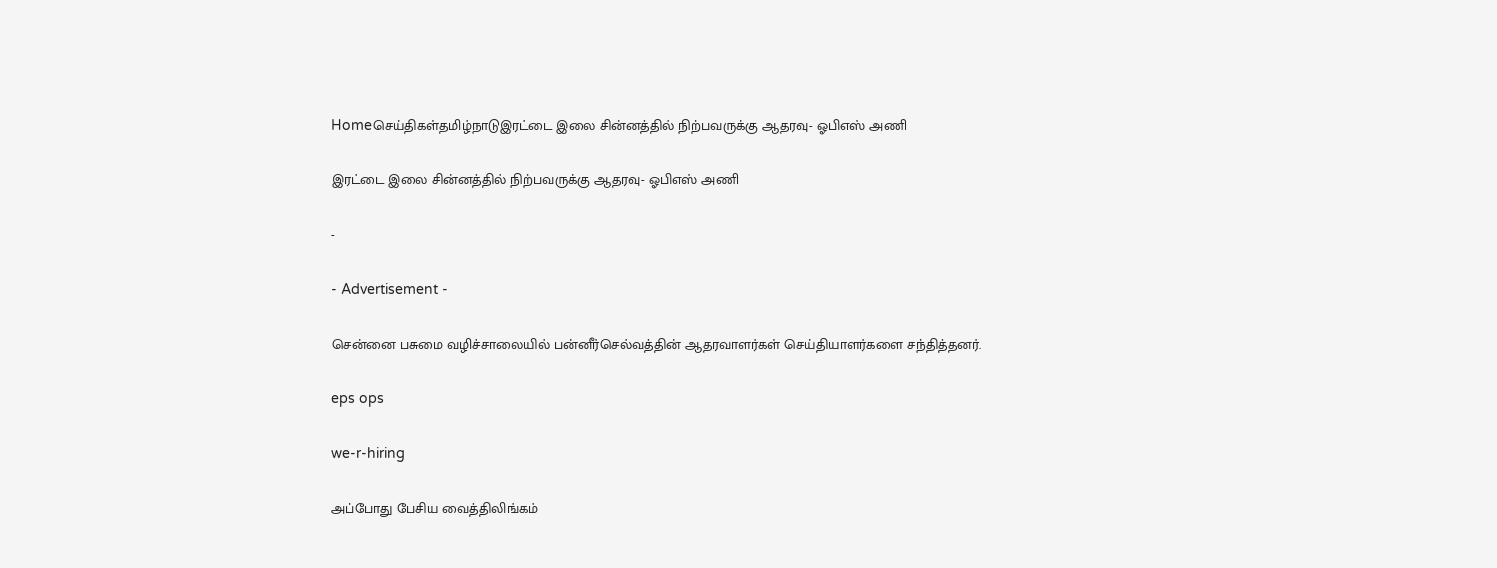Homeசெய்திகள்தமிழ்நாடுஇரட்டை இலை சின்னத்தில் நிற்பவருக்கு ஆதரவு- ஓபிஎஸ் அணி

இரட்டை இலை சின்னத்தில் நிற்பவருக்கு ஆதரவு- ஓபிஎஸ் அணி

-

- Advertisement -

சென்னை பசுமை வழிச்சாலையில் பன்னீர்செல்வத்தின் ஆதரவாளர்கள் செய்தியாளர்களை சந்தித்தனர்.

eps ops

we-r-hiring

அப்போது பேசிய வைத்திலிங்கம்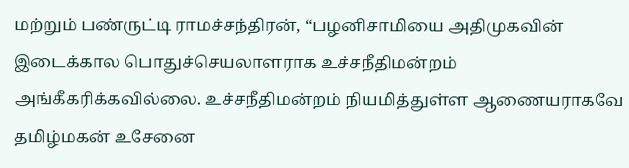மற்றும் பண்ருட்டி ராமச்சந்திரன், “பழனிசாமியை அதிமுகவின் இடைக்கால பொதுச்செயலாளராக உச்சநீதிமன்றம் அங்கீகரிக்கவில்லை. உச்சநீதிமன்றம் நியமித்துள்ள ஆணையராகவே தமிழ்மகன் உசேனை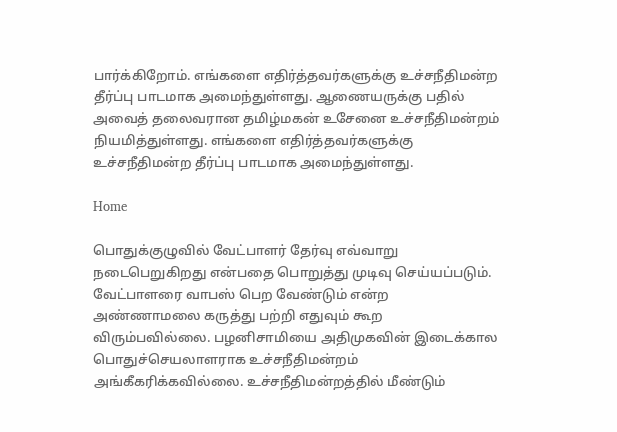பார்க்கிறோம். எங்களை எதிர்த்தவர்களுக்கு உச்சநீதிமன்ற தீர்ப்பு பாடமாக அமைந்துள்ளது. ஆணையருக்கு பதில் அவைத் தலைவரான தமிழ்மகன் உசேனை உச்சநீதிமன்றம் நியமித்துள்ளது. எங்களை எதிர்த்தவர்களுக்கு உச்சநீதிமன்ற தீர்ப்பு பாடமாக அமைந்துள்ளது.

Home

பொதுக்குழுவில் வேட்பாளர் தேர்வு எவ்வாறு நடைபெறுகிறது என்பதை பொறுத்து முடிவு செய்யப்படும். வேட்பாளரை வாபஸ் பெற வேண்டும் என்ற அண்ணாமலை கருத்து பற்றி எதுவும் கூற விரும்பவில்லை. பழனிசாமியை அதிமுகவின் இடைக்கால பொதுச்செயலாளராக உச்சநீதிமன்றம் அங்கீகரிக்கவில்லை. உச்சநீதிமன்றத்தில் மீண்டும்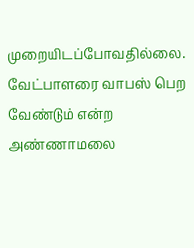முறையிடப்போவதில்லை. வேட்பாளரை வாபஸ் பெற வேண்டும் என்ற அண்ணாமலை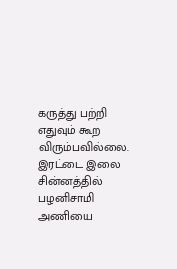கருத்து பற்றி எதுவும் கூற விரும்பவில்லை. இரட்டை இலை சின்னத்தில் பழனிசாமி அணியை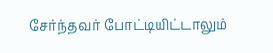சேர்ந்தவர் போட்டியிட்டாலும்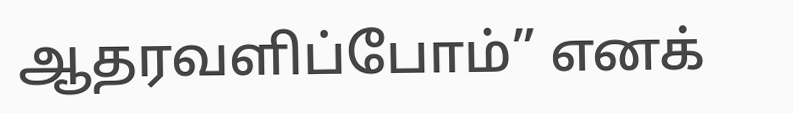ஆதரவளிப்போம்” எனக்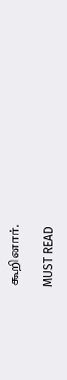கூறினார்.

MUST READ